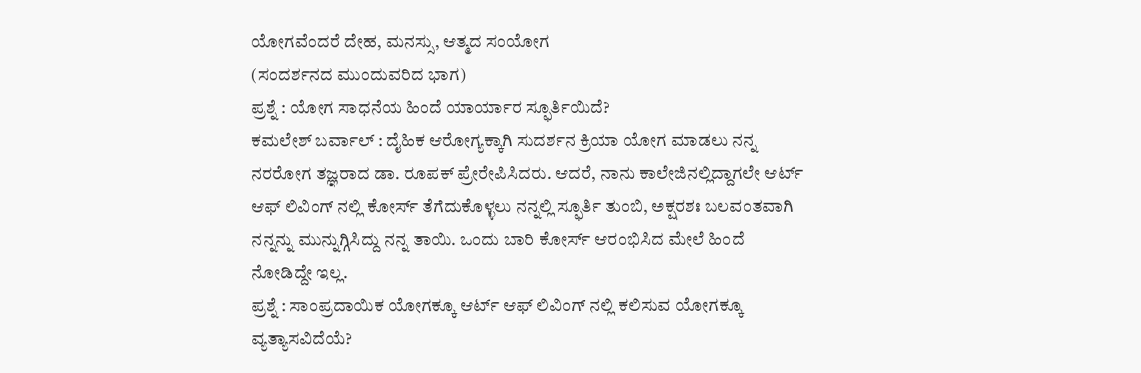ಯೋಗವೆಂದರೆ ದೇಹ, ಮನಸ್ಸು, ಆತ್ಮದ ಸಂಯೋಗ
(ಸಂದರ್ಶನದ ಮುಂದುವರಿದ ಭಾಗ)
ಪ್ರಶ್ನೆ : ಯೋಗ ಸಾಧನೆಯ ಹಿಂದೆ ಯಾರ್ಯಾರ ಸ್ಫೂರ್ತಿಯಿದೆ?
ಕಮಲೇಶ್ ಬರ್ವಾಲ್ : ದೈಹಿಕ ಆರೋಗ್ಯಕ್ಕಾಗಿ ಸುದರ್ಶನ ಕ್ರಿಯಾ ಯೋಗ ಮಾಡಲು ನನ್ನ ನರರೋಗ ತಜ್ಞರಾದ ಡಾ. ರೂಪಕ್ ಪ್ರೇರೇಪಿಸಿದರು. ಆದರೆ, ನಾನು ಕಾಲೇಜಿನಲ್ಲಿದ್ದಾಗಲೇ ಆರ್ಟ್ ಆಫ್ ಲಿವಿಂಗ್ ನಲ್ಲಿ ಕೋರ್ಸ್ ತೆಗೆದುಕೊಳ್ಳಲು ನನ್ನಲ್ಲಿ ಸ್ಫೂರ್ತಿ ತುಂಬಿ, ಅಕ್ಷರಶಃ ಬಲವಂತವಾಗಿ ನನ್ನನ್ನು ಮುನ್ನುಗ್ಗಿಸಿದ್ದು ನನ್ನ ತಾಯಿ. ಒಂದು ಬಾರಿ ಕೋರ್ಸ್ ಆರಂಭಿಸಿದ ಮೇಲೆ ಹಿಂದೆ ನೋಡಿದ್ದೇ ಇಲ್ಲ.
ಪ್ರಶ್ನೆ : ಸಾಂಪ್ರದಾಯಿಕ ಯೋಗಕ್ಕೂ ಆರ್ಟ್ ಆಫ್ ಲಿವಿಂಗ್ ನಲ್ಲಿ ಕಲಿಸುವ ಯೋಗಕ್ಕೂ ವ್ಯತ್ಯಾಸವಿದೆಯೆ?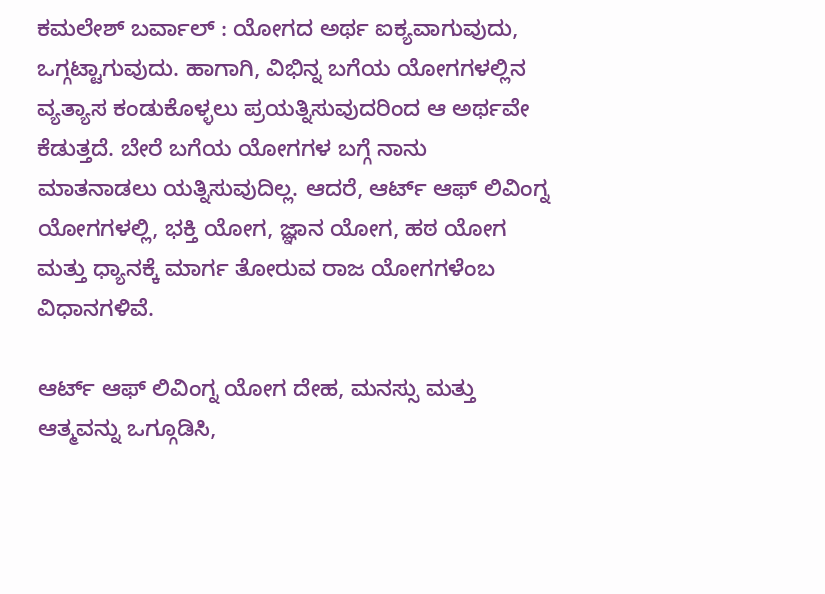ಕಮಲೇಶ್ ಬರ್ವಾಲ್ : ಯೋಗದ ಅರ್ಥ ಐಕ್ಯವಾಗುವುದು, ಒಗ್ಗಟ್ಟಾಗುವುದು. ಹಾಗಾಗಿ, ವಿಭಿನ್ನ ಬಗೆಯ ಯೋಗಗಳಲ್ಲಿನ ವ್ಯತ್ಯಾಸ ಕಂಡುಕೊಳ್ಳಲು ಪ್ರಯತ್ನಿಸುವುದರಿಂದ ಆ ಅರ್ಥವೇ ಕೆಡುತ್ತದೆ. ಬೇರೆ ಬಗೆಯ ಯೋಗಗಳ ಬಗ್ಗೆ ನಾನು ಮಾತನಾಡಲು ಯತ್ನಿಸುವುದಿಲ್ಲ. ಆದರೆ, ಆರ್ಟ್ ಆಫ್ ಲಿವಿಂಗ್ನ ಯೋಗಗಳಲ್ಲಿ, ಭಕ್ತಿ ಯೋಗ, ಜ್ಞಾನ ಯೋಗ, ಹಠ ಯೋಗ ಮತ್ತು ಧ್ಯಾನಕ್ಕೆ ಮಾರ್ಗ ತೋರುವ ರಾಜ ಯೋಗಗಳೆಂಬ ವಿಧಾನಗಳಿವೆ.

ಆರ್ಟ್ ಆಫ್ ಲಿವಿಂಗ್ನ ಯೋಗ ದೇಹ, ಮನಸ್ಸು ಮತ್ತು ಆತ್ಮವನ್ನು ಒಗ್ಗೂಡಿಸಿ,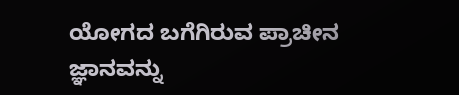ಯೋಗದ ಬಗೆಗಿರುವ ಪ್ರಾಚೀನ ಜ್ಞಾನವನ್ನು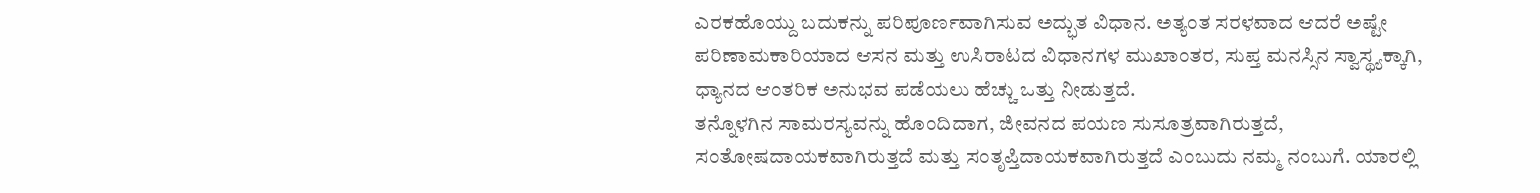ಎರಕಹೊಯ್ದು ಬದುಕನ್ನು ಪರಿಪೂರ್ಣವಾಗಿಸುವ ಅದ್ಭುತ ವಿಧಾನ. ಅತ್ಯಂತ ಸರಳವಾದ ಆದರೆ ಅಷ್ಟೇ ಪರಿಣಾಮಕಾರಿಯಾದ ಆಸನ ಮತ್ತು ಉಸಿರಾಟದ ವಿಧಾನಗಳ ಮುಖಾಂತರ, ಸುಪ್ತ ಮನಸ್ಸಿನ ಸ್ವಾಸ್ಥ್ಯಕ್ಕಾಗಿ, ಧ್ಯಾನದ ಆಂತರಿಕ ಅನುಭವ ಪಡೆಯಲು ಹೆಚ್ಚು ಒತ್ತು ನೀಡುತ್ತದೆ.
ತನ್ನೊಳಗಿನ ಸಾಮರಸ್ಯವನ್ನು ಹೊಂದಿದಾಗ, ಜೀವನದ ಪಯಣ ಸುಸೂತ್ರವಾಗಿರುತ್ತದೆ, ಸಂತೋಷದಾಯಕವಾಗಿರುತ್ತದೆ ಮತ್ತು ಸಂತೃಪ್ತಿದಾಯಕವಾಗಿರುತ್ತದೆ ಎಂಬುದು ನಮ್ಮ ನಂಬುಗೆ. ಯಾರಲ್ಲಿ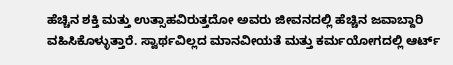ಹೆಚ್ಚಿನ ಶಕ್ತಿ ಮತ್ತು ಉತ್ಸಾಹವಿರುತ್ತದೋ ಅವರು ಜೀವನದಲ್ಲಿ ಹೆಚ್ಚಿನ ಜವಾಬ್ದಾರಿ ವಹಿಸಿಕೊಳ್ಳುತ್ತಾರೆ. ಸ್ವಾರ್ಥವಿಲ್ಲದ ಮಾನವೀಯತೆ ಮತ್ತು ಕರ್ಮಯೋಗದಲ್ಲಿ ಆರ್ಟ್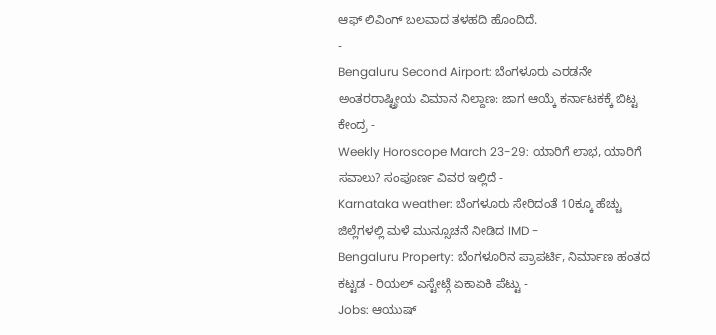ಆಫ್ ಲಿವಿಂಗ್ ಬಲವಾದ ತಳಹದಿ ಹೊಂದಿದೆ.
-
Bengaluru Second Airport: ಬೆಂಗಳೂರು ಎರಡನೇ ಅಂತರರಾಷ್ಟ್ರೀಯ ವಿಮಾನ ನಿಲ್ದಾಣ: ಜಾಗ ಆಯ್ಕೆ ಕರ್ನಾಟಕಕ್ಕೆ ಬಿಟ್ಟ ಕೇಂದ್ರ -
Weekly Horoscope March 23-29: ಯಾರಿಗೆ ಲಾಭ, ಯಾರಿಗೆ ಸವಾಲು? ಸಂಪೂರ್ಣ ವಿವರ ಇಲ್ಲಿದೆ -
Karnataka weather: ಬೆಂಗಳೂರು ಸೇರಿದಂತೆ 10ಕ್ಕೂ ಹೆಚ್ಚು ಜಿಲ್ಲೆಗಳಲ್ಲಿ ಮಳೆ ಮುನ್ಸೂಚನೆ ನೀಡಿದ IMD -
Bengaluru Property: ಬೆಂಗಳೂರಿನ ಪ್ರಾಪರ್ಟಿ, ನಿರ್ಮಾಣ ಹಂತದ ಕಟ್ಟಡ - ರಿಯಲ್ ಎಸ್ಟೇಟ್ಗೆ ಏಕಾಏಕಿ ಪೆಟ್ಟು -
Jobs: ಆಯುಷ್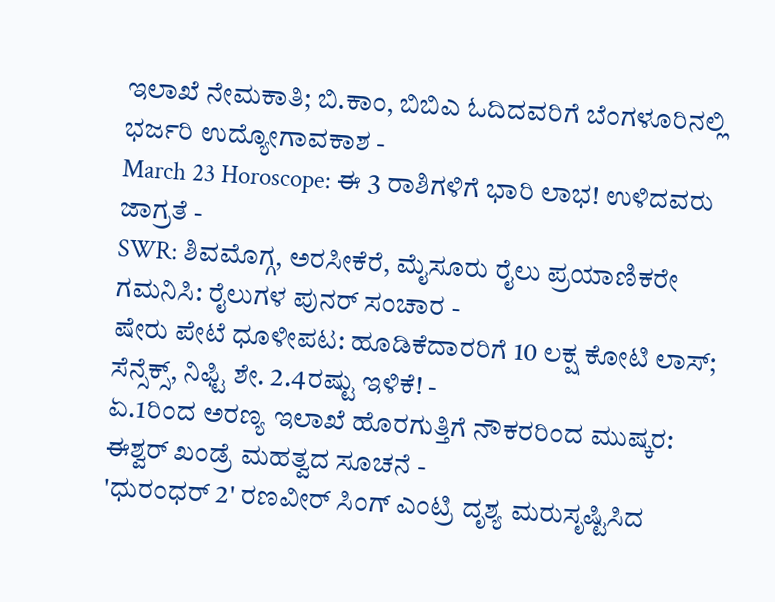ಇಲಾಖೆ ನೇಮಕಾತಿ; ಬಿ.ಕಾಂ, ಬಿಬಿಎ ಓದಿದವರಿಗೆ ಬೆಂಗಳೂರಿನಲ್ಲಿ ಭರ್ಜರಿ ಉದ್ಯೋಗಾವಕಾಶ -
March 23 Horoscope: ಈ 3 ರಾಶಿಗಳಿಗೆ ಭಾರಿ ಲಾಭ! ಉಳಿದವರು ಜಾಗ್ರತೆ -
SWR: ಶಿವಮೊಗ್ಗ, ಅರಸೀಕೆರೆ, ಮೈಸೂರು ರೈಲು ಪ್ರಯಾಣಿಕರೇ ಗಮನಿಸಿ: ರೈಲುಗಳ ಪುನರ್ ಸಂಚಾರ -
ಷೇರು ಪೇಟೆ ಧೂಳೀಪಟ: ಹೂಡಿಕೆದಾರರಿಗೆ 10 ಲಕ್ಷ ಕೋಟಿ ಲಾಸ್; ಸೆನ್ಸೆಕ್ಸ್, ನಿಫ್ಟಿ ಶೇ. 2.4ರಷ್ಟು ಇಳಿಕೆ! -
ಏ.1ರಿಂದ ಅರಣ್ಯ ಇಲಾಖೆ ಹೊರಗುತ್ತಿಗೆ ನೌಕರರಿಂದ ಮುಷ್ಕರ: ಈಶ್ವರ್ ಖಂಡ್ರೆ ಮಹತ್ವದ ಸೂಚನೆ -
'ಧುರಂಧರ್ 2' ರಣವೀರ್ ಸಿಂಗ್ ಎಂಟ್ರಿ ದೃಶ್ಯ ಮರುಸೃಷ್ಟಿಸಿದ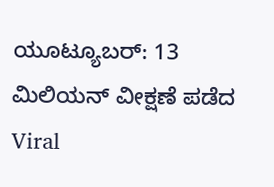ಯೂಟ್ಯೂಬರ್: 13 ಮಿಲಿಯನ್ ವೀಕ್ಷಣೆ ಪಡೆದ Viral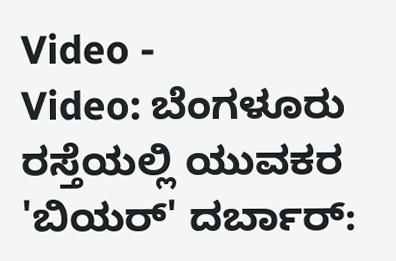Video -
Video: ಬೆಂಗಳೂರು ರಸ್ತೆಯಲ್ಲಿ ಯುವಕರ 'ಬಿಯರ್' ದರ್ಬಾರ್: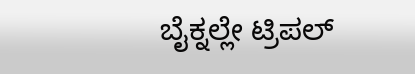ಬೈಕ್ನಲ್ಲೇ ಟ್ರಿಪಲ್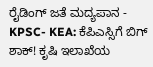ರೈಡಿಂಗ್ ಜತೆ ಮದ್ಯಪಾನ -
KPSC- KEA: ಕೆಪಿಎಸ್ಸಿಗೆ ಬಿಗ್ ಶಾಕ್! ಕೃಷಿ ಇಲಾಖೆಯ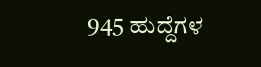945 ಹುದ್ದೆಗಳ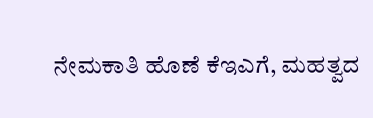ನೇಮಕಾತಿ ಹೊಣೆ ಕೆಇಎಗೆ, ಮಹತ್ವದ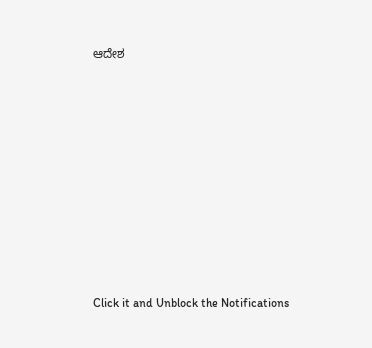ಆದೇಶ












Click it and Unblock the Notifications